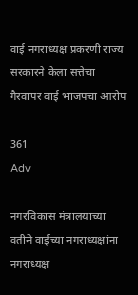वाई नगराध्यक्ष प्रकरणी राज्य सरकारने केला सत्तेचा गैरवापर वाई भाजपचा आरोप

361
Adv

नगरविकास मंत्रालयाच्या वतीने वाईच्या नगराध्यक्षांना नगराध्यक्ष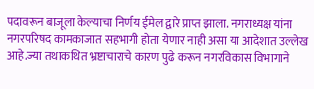पदावरून बाजूला केल्याचा निर्णय ईमेल द्वारे प्राप्त झाला. नगराध्यक्ष यांना नगरपरिषद कामकाजात सहभागी होता येणार नाही असा या आदेशात उल्लेख आहे.ज्या तथाकथित भ्रष्टाचाराचे कारण पुढे करून नगरविकास विभागाने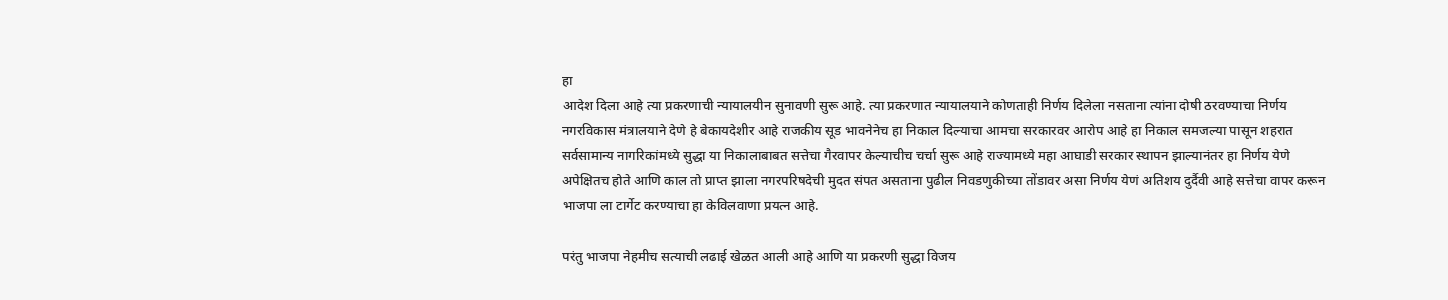हा
आदेश दिला आहे त्या प्रकरणाची न्यायालयीन सुनावणी सुरू आहे. त्या प्रकरणात न्यायालयाने कोणताही निर्णय दिलेला नसताना त्यांना दोषी ठरवण्याचा निर्णय नगरविकास मंत्रालयाने देणे हे बेकायदेशीर आहे राजकीय सूड भावनेनेच हा निकाल दिल्याचा आमचा सरकारवर आरोप आहे हा निकाल समजल्या पासून शहरात सर्वसामान्य नागरिकांमध्ये सुद्धा या निकालाबाबत सत्तेचा गैरवापर केल्याचीच चर्चा सुरू आहे राज्यामध्ये महा आघाडी सरकार स्थापन झाल्यानंतर हा निर्णय येणे अपेक्षितच होते आणि काल तो प्राप्त झाला नगरपरिषदेची मुदत संपत असताना पुढील निवडणुकीच्या तोंडावर असा निर्णय येणं अतिशय दुर्दैवी आहे सत्तेचा वापर करून भाजपा ला टार्गेट करण्याचा हा केविलवाणा प्रयत्न आहे.

परंतु भाजपा नेहमीच सत्याची लढाई खेळत आली आहे आणि या प्रकरणी सुद्धा विजय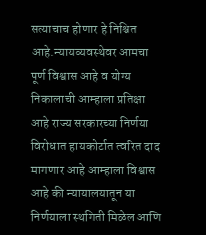सत्याचाच होणार हे निश्चित आहे.न्यायव्यवस्थेवर आमचा पूर्ण विश्वास आहे व योग्य निकालाची आम्हाला प्रतिक्षा आहे राज्य सरकारच्या निर्णया विरोधात हायकोर्टात त्वरित दाद मागणार आहे आम्हाला विश्वास आहे की न्यायालयातून या निर्णयाला स्थगिती मिळेल आणि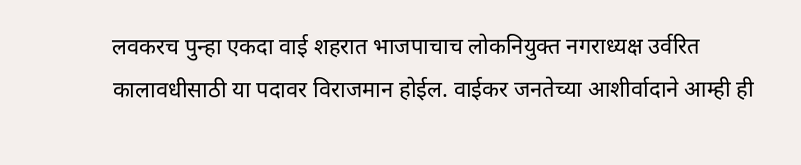लवकरच पुन्हा एकदा वाई शहरात भाजपाचाच लोकनियुक्त नगराध्यक्ष उर्वरित कालावधीसाठी या पदावर विराजमान होईल. वाईकर जनतेच्या आशीर्वादाने आम्ही ही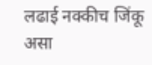लढाई नक्कीच जिंकू असा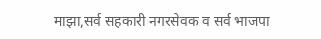माझा,सर्व सहकारी नगरसेवक व सर्व भाजपा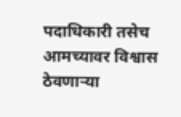पदाधिकारी तसेच आमच्यावर विश्वास ठेवणाऱ्या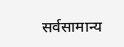सर्वसामान्य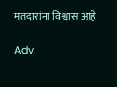मतदारांना विश्वास आहे

Adv